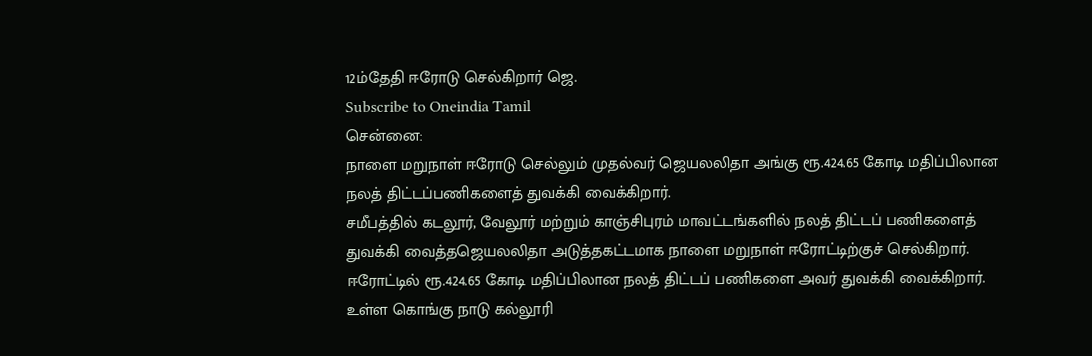12ம்தேதி ஈரோடு செல்கிறார் ஜெ.
Subscribe to Oneindia Tamil
சென்னை:
நாளை மறுநாள் ஈரோடு செல்லும் முதல்வர் ஜெயலலிதா அங்கு ரூ.424.65 கோடி மதிப்பிலான நலத் திட்டப்பணிகளைத் துவக்கி வைக்கிறார்.
சமீபத்தில் கடலூர், வேலூர் மற்றும் காஞ்சிபுரம் மாவட்டங்களில் நலத் திட்டப் பணிகளைத் துவக்கி வைத்தஜெயலலிதா அடுத்தகட்டமாக நாளை மறுநாள் ஈரோட்டிற்குச் செல்கிறார்.
ஈரோட்டில் ரூ.424.65 கோடி மதிப்பிலான நலத் திட்டப் பணிகளை அவர் துவக்கி வைக்கிறார்.
உள்ள கொங்கு நாடு கல்லூரி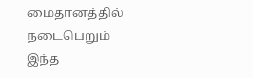மைதானத்தில் நடைபெறும் இந்த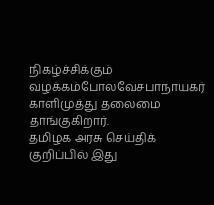நிகழ்ச்சிக்கும் வழக்கம்போலவேசபாநாயகர் காளிமுத்து தலைமை தாங்குகிறார்.
தமிழக அரசு செய்திக் குறிப்பில் இது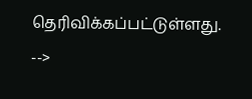தெரிவிக்கப்பட்டுள்ளது.
-->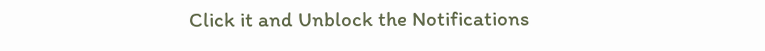Click it and Unblock the Notifications